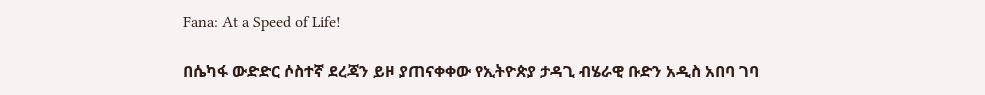Fana: At a Speed of Life!

በሴካፋ ውድድር ሶስተኛ ደረጃን ይዞ ያጠናቀቀው የኢትዮጵያ ታዳጊ ብሄራዊ ቡድን አዲስ አበባ ገባ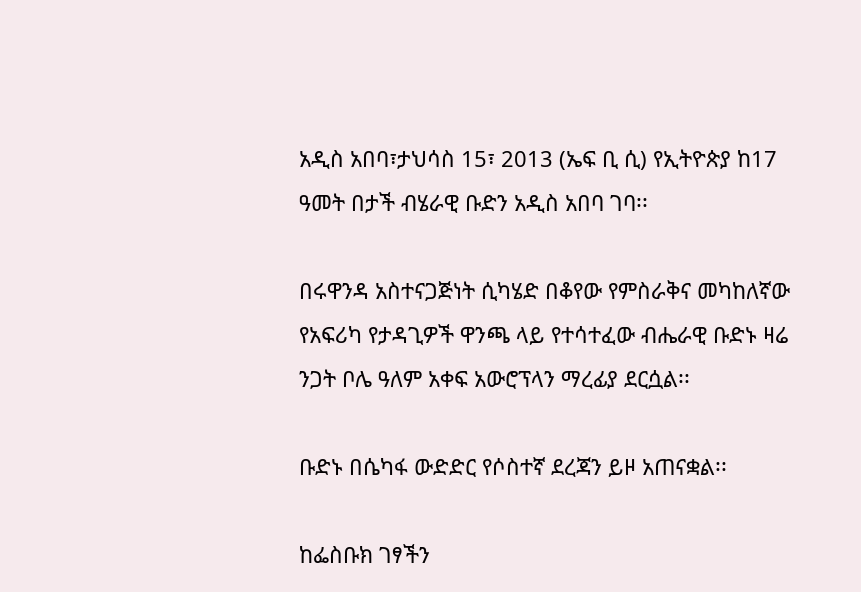አዲስ አበባ፣ታህሳስ 15፣ 2013 (ኤፍ ቢ ሲ) የኢትዮጵያ ከ17 ዓመት በታች ብሄራዊ ቡድን አዲስ አበባ ገባ፡፡

በሩዋንዳ አስተናጋጅነት ሲካሄድ በቆየው የምስራቅና መካከለኛው የአፍሪካ የታዳጊዎች ዋንጫ ላይ የተሳተፈው ብሔራዊ ቡድኑ ዛሬ ንጋት ቦሌ ዓለም አቀፍ አውሮፕላን ማረፊያ ደርሷል፡፡

ቡድኑ በሴካፋ ውድድር የሶስተኛ ደረጃን ይዞ አጠናቋል፡፡

ከፌስቡክ ገፃችን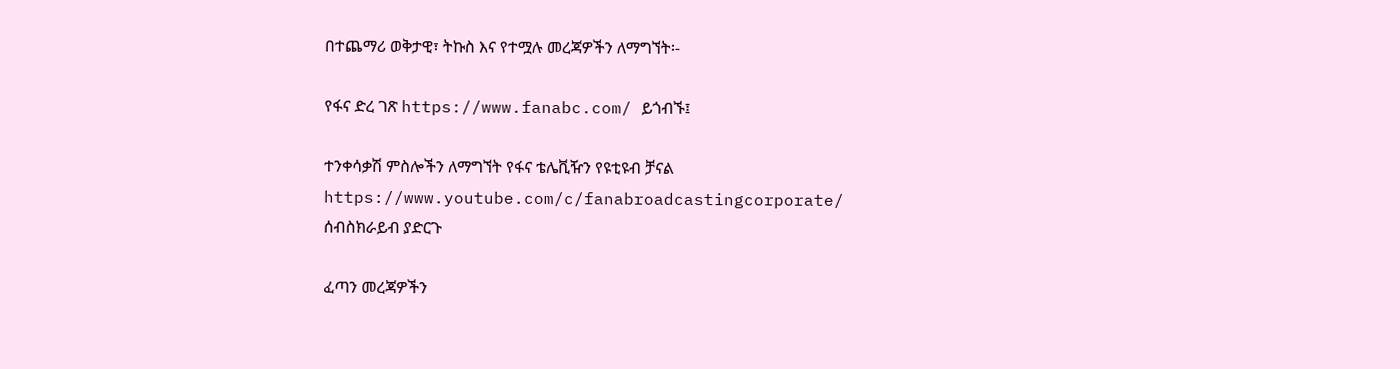በተጨማሪ ወቅታዊ፣ ትኩስ እና የተሟሉ መረጃዎችን ለማግኘት፡-

የፋና ድረ ገጽ https://www.fanabc.com/ ይጎብኙ፤

ተንቀሳቃሽ ምስሎችን ለማግኘት የፋና ቴሌቪዥን የዩቲዩብ ቻናል https://www.youtube.com/c/fanabroadcastingcorporate/ ሰብስክራይብ ያድርጉ

ፈጣን መረጃዎችን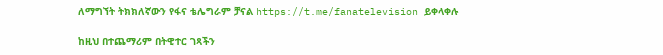ለማግኘት ትክክለኛውን የፋና ቴሌግራም ቻናል https://t.me/fanatelevision ይቀላቀሉ

ከዚህ በተጨማሪም በትዊተር ገጻችን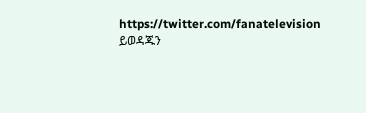https://twitter.com/fanatelevision ይወዳጁን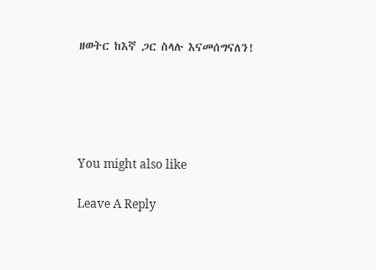ዘወትር ከእኛ ጋር ስላሉ እናመሰግናለን!





You might also like

Leave A Reply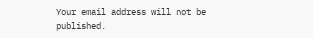Your email address will not be published.